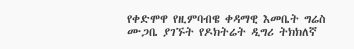የቀድሞዋ የዚምባብዌ ቀዳማዊ እመቤት ግሬስ ሙጋቤ ያገኙት የዶክትሬት ዲግሪ ትክክለኛ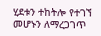ሂደቱን ተከትሎ የተገኘ መሆኑን ለማረጋገጥ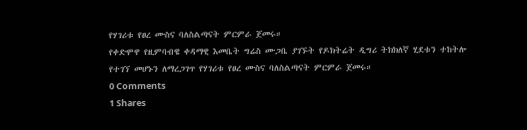የሃገሪቱ የፀረ ሙስና ባለስልጣናት ምርምራ ጀመሩ።
የቀድሞዋ የዚምባብዌ ቀዳማዊ እመቤት ግሬስ ሙጋቤ ያገኙት የዶክትሬት ዲግሪ ትክክለኛ ሂደቱን ተከትሎ የተገኘ መሆኑን ለማረጋገጥ የሃገሪቱ የፀረ ሙስና ባለስልጣናት ምርምራ ጀመሩ።
0 Comments
1 Shares